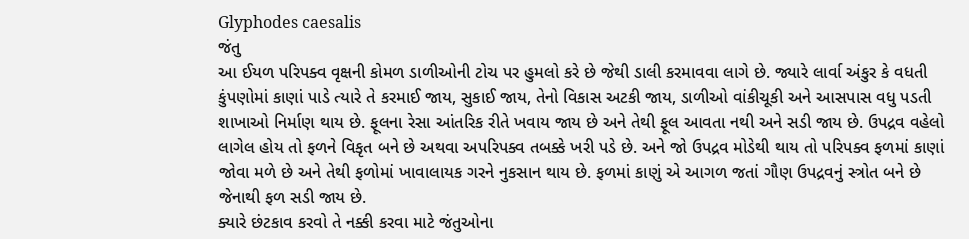Glyphodes caesalis
જંતુ
આ ઈયળ પરિપક્વ વૃક્ષની કોમળ ડાળીઓની ટોચ પર હુમલો કરે છે જેથી ડાલી કરમાવવા લાગે છે. જ્યારે લાર્વા અંકુર કે વધતી કુંપણોમાં કાણાં પાડે ત્યારે તે કરમાઈ જાય, સુકાઈ જાય, તેનો વિકાસ અટકી જાય, ડાળીઓ વાંકીચૂકી અને આસપાસ વધુ પડતી શાખાઓ નિર્માણ થાય છે. ફૂલના રેસા આંતરિક રીતે ખવાય જાય છે અને તેથી ફૂલ આવતા નથી અને સડી જાય છે. ઉપદ્રવ વહેલો લાગેલ હોય તો ફળને વિકૃત બને છે અથવા અપરિપક્વ તબક્કે ખરી પડે છે. અને જો ઉપદ્રવ મોડેથી થાય તો પરિપક્વ ફળમાં કાણાં જોવા મળે છે અને તેથી ફળોમાં ખાવાલાયક ગરને નુકસાન થાય છે. ફળમાં કાણું એ આગળ જતાં ગૌણ ઉપદ્રવનું સ્ત્રોત બને છે જેનાથી ફળ સડી જાય છે.
ક્યારે છંટકાવ કરવો તે નક્કી કરવા માટે જંતુઓના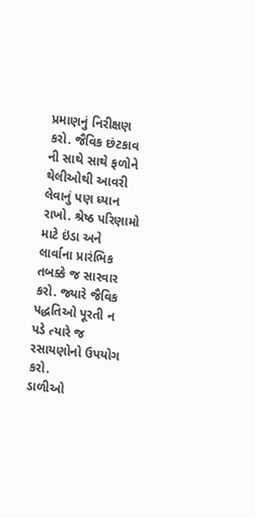પ્રમાણનું નિરીક્ષણ કરો. જૈવિક છંટકાવ ની સાથે સાથે ફળોને થેલીઓથી આવરી લેવાનું પણ ધ્યાન રાખો. શ્રેષ્ઠ પરિણામો માટે ઇંડા અને લાર્વાના પ્રારંભિક તબક્કે જ સારવાર કરો. જ્યારે જૈવિક પદ્ધતિઓ પૂરતી ન પડે ત્યારે જ રસાયણોનો ઉપયોગ કરો.
ડાળીઓ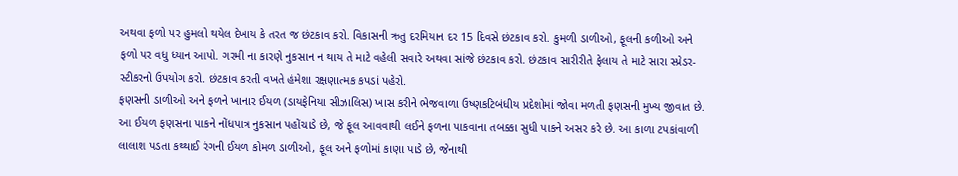અથવા ફળો પર હુમલો થયેલ દેખાય કે તરત જ છંટકાવ કરો. વિકાસની ઋતુ દરમિયાન દર 15 દિવસે છંટકાવ કરો. કુમળી ડાળીઓ, ફૂલની કળીઓ અને ફળો પર વધુ ધ્યાન આપો. ગરમી ના કારણે નુકસાન ન થાય તે માટે વહેલી સવારે અથવા સાંજે છંટકાવ કરો. છંટકાવ સારીરીતે ફેલાય તે માટે સારા સ્પ્રેડર-સ્ટીકરનો ઉપયોગ કરો. છંટકાવ કરતી વખતે હંમેશા રક્ષણાત્મક કપડાં પહેરો.
ફણસની ડાળીઓ અને ફળને ખાનાર ઈયળ (ડાયફેનિયા સીઝાલિસ) ખાસ કરીને ભેજવાળા ઉષ્ણકટિબંધીય પ્રદેશોમાં જોવા મળતી ફણસની મુખ્ય જીવાત છે. આ ઈયળ ફણસના પાકને નોંધપાત્ર નુકસાન પહોંચાડે છે, જે ફૂલ આવવાથી લઈને ફળના પાકવાના તબક્કા સુધી પાકને અસર કરે છે. આ કાળા ટપકાંવાળી લાલાશ પડતા કથ્થાઈ રંગની ઈયળ કોમળ ડાળીઓ, ફૂલ અને ફળોમાં કાણા પાડે છે, જેનાથી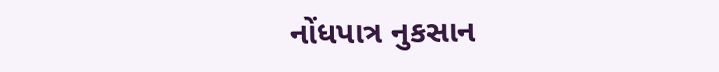નોંધપાત્ર નુકસાન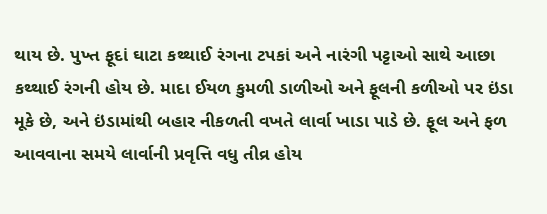થાય છે. પુખ્ત ફૂદાં ઘાટા કથ્થાઈ રંગના ટપકાં અને નારંગી પટ્ટાઓ સાથે આછા કથ્થાઈ રંગની હોય છે. માદા ઈયળ કુમળી ડાળીઓ અને ફૂલની કળીઓ પર ઇંડા મૂકે છે, અને ઇંડામાંથી બહાર નીકળતી વખતે લાર્વા ખાડા પાડે છે. ફૂલ અને ફળ આવવાના સમયે લાર્વાની પ્રવૃત્તિ વધુ તીવ્ર હોય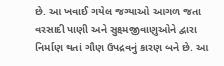છે. આ ખવાઈ ગયેલ જગ્યાઓ આગળ જતા વરસાદી પાણી અને સુક્ષ્મજીવાણુઓને દ્વારા નિર્માણ થતાં ગૌણ ઉપદ્રવનું કારણ બને છે. આ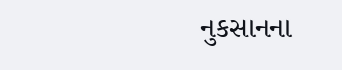નુકસાનના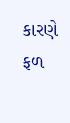કારણે ફળ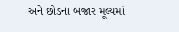અને છોડના બજાર મૂલ્યમાં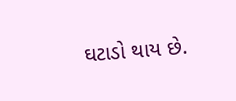ઘટાડો થાય છે.